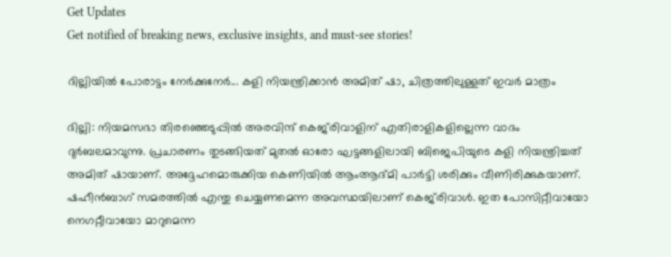Get Updates
Get notified of breaking news, exclusive insights, and must-see stories!

ദില്ലിയില്‍ പോരാട്ടം നേര്‍ക്കുനേര്‍... കളി നിയന്ത്രിക്കാന്‍ അമിത് ഷാ, ചിത്രത്തിലുള്ളത് ഇവര്‍ മാത്രം

ദില്ലി: നിയമസഭാ തിരഞ്ഞെടുപ്പില്‍ അരവിന്ദ് കെജ്‌രിവാളിന് എതിരാളികളില്ലെന്ന വാദം ദുര്‍ബലമാവുന്നു. പ്രചാരണം തുടങ്ങിയത് മുതല്‍ ഓരോ ഘട്ടങ്ങളിലായി ബിജെപിയുടെ കളി നിയന്ത്രിച്ചത് അമിത് ഷായാണ്. അദ്ദേഹമൊരുക്കിയ കെണിയില്‍ ആംആദ്മി പാര്‍ട്ടി ശരിക്കും വീണിരിക്കുകയാണ്. ഷഹീന്‍ബാഗ് സമരത്തില്‍ എന്തു ചെയ്യണമെന്ന അവസ്ഥയിലാണ് കെജ്‌രിവാള്‍. ഇത പോസിറ്റീവായോ നെഗറ്റീവായോ മാറുമെന്ന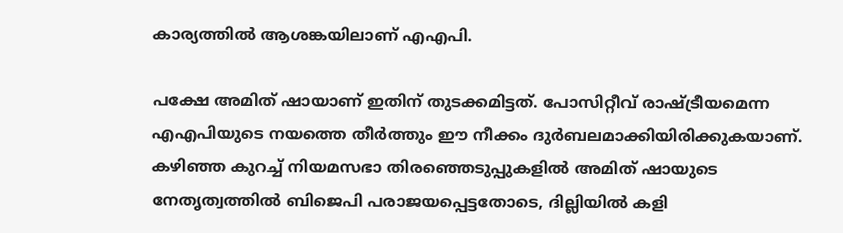കാര്യത്തില്‍ ആശങ്കയിലാണ് എഎപി.

പക്ഷേ അമിത് ഷായാണ് ഇതിന് തുടക്കമിട്ടത്. പോസിറ്റീവ് രാഷ്ട്രീയമെന്ന എഎപിയുടെ നയത്തെ തീര്‍ത്തും ഈ നീക്കം ദുര്‍ബലമാക്കിയിരിക്കുകയാണ്. കഴിഞ്ഞ കുറച്ച് നിയമസഭാ തിരഞ്ഞെടുപ്പുകളില്‍ അമിത് ഷായുടെ നേതൃത്വത്തില്‍ ബിജെപി പരാജയപ്പെട്ടതോടെ, ദില്ലിയില്‍ കളി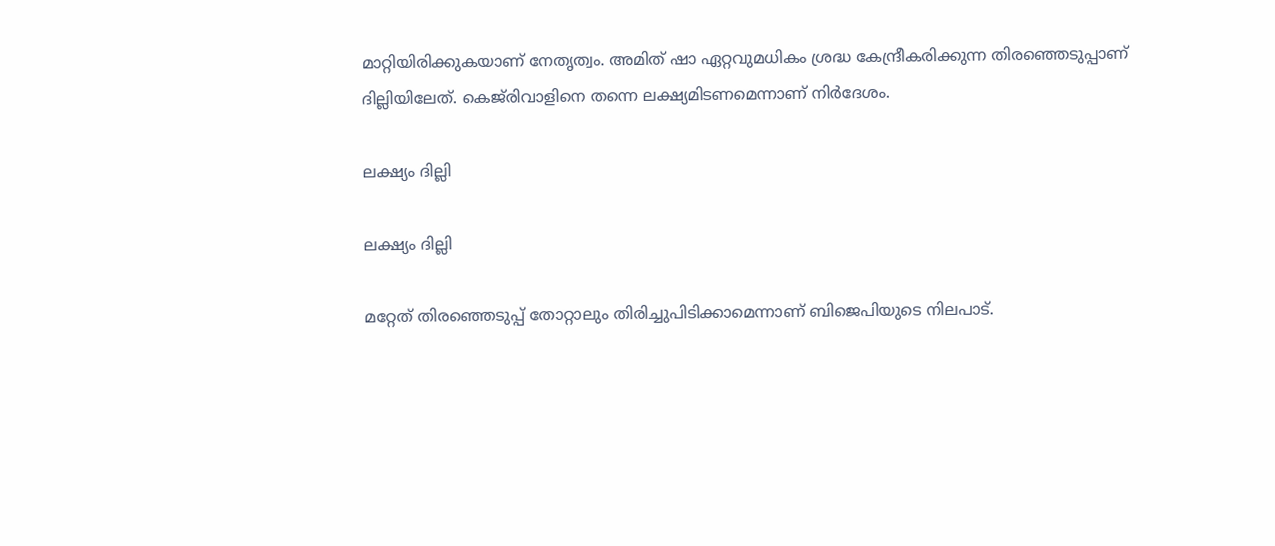മാറ്റിയിരിക്കുകയാണ് നേതൃത്വം. അമിത് ഷാ ഏറ്റവുമധികം ശ്രദ്ധ കേന്ദ്രീകരിക്കുന്ന തിരഞ്ഞെടുപ്പാണ് ദില്ലിയിലേത്. കെജ്‌രിവാളിനെ തന്നെ ലക്ഷ്യമിടണമെന്നാണ് നിര്‍ദേശം.

ലക്ഷ്യം ദില്ലി

ലക്ഷ്യം ദില്ലി

മറ്റേത് തിരഞ്ഞെടുപ്പ് തോറ്റാലും തിരിച്ചുപിടിക്കാമെന്നാണ് ബിജെപിയുടെ നിലപാട്.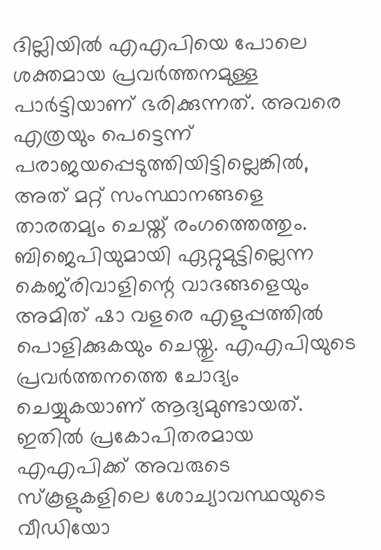ദില്ലിയില്‍ എഎപിയെ പോലെ ശക്തമായ പ്രവര്‍ത്തനമുള്ള പാര്‍ട്ടിയാണ് ഭരിക്കുന്നത്. അവരെ എത്രയും പെട്ടെന്ന് പരാജയപ്പെടുത്തിയിട്ടില്ലെങ്കില്‍, അത് മറ്റ് സംസ്ഥാനങ്ങളെ താരതമ്യം ചെയ്ത് രംഗത്തെത്തും. ബിജെപിയുമായി ഏറ്റുമുട്ടില്ലെന്ന കെജ്‌രിവാളിന്റെ വാദങ്ങളെയും അമിത് ഷാ വളരെ എളുപ്പത്തില്‍ പൊളിക്കുകയും ചെയ്തു. എഎപിയുടെ പ്രവര്‍ത്തനത്തെ ചോദ്യം ചെയ്യുകയാണ് ആദ്യമുണ്ടായത്. ഇതില്‍ പ്രകോപിതരമായ എഎപിക്ക് അവരുടെ സ്‌കൂളുകളിലെ ശോച്യാവസ്ഥയുടെ വീഡിയോ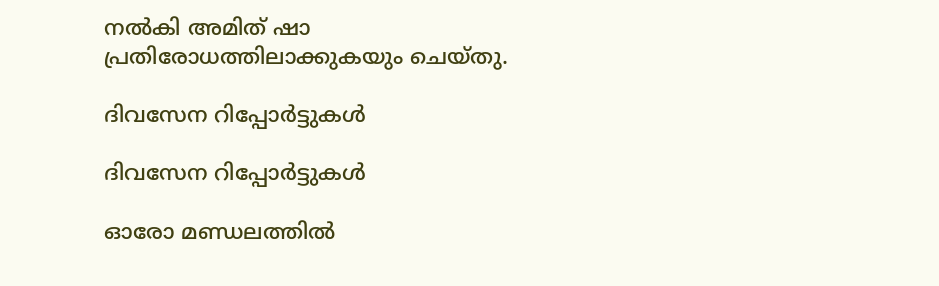നല്‍കി അമിത് ഷാ പ്രതിരോധത്തിലാക്കുകയും ചെയ്തു.

ദിവസേന റിപ്പോര്‍ട്ടുകള്‍

ദിവസേന റിപ്പോര്‍ട്ടുകള്‍

ഓരോ മണ്ഡലത്തില്‍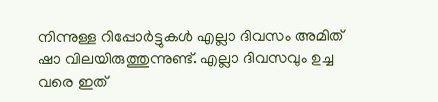നിന്നുള്ള റിപ്പോര്‍ട്ടുകള്‍ എല്ലാ ദിവസം അമിത് ഷാ വിലയിരുത്തുന്നുണ്ട്. എല്ലാ ദിവസവും ഉച്ച വരെ ഇത്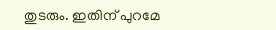തുടരും. ഇതിന് പുറമേ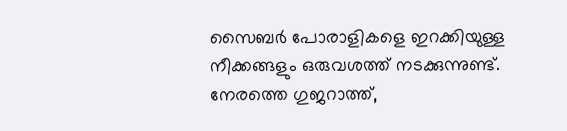സൈബര്‍ പോരാളികളെ ഇറക്കിയുള്ള നീക്കങ്ങളും ഒരുവശത്ത് നടക്കുന്നുണ്ട്. നേരത്തെ ഗുജറാത്ത്,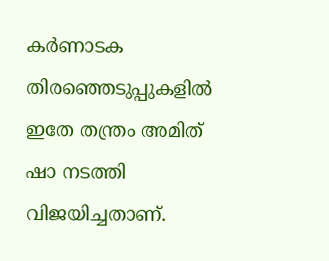കര്‍ണാടക തിരഞ്ഞെടുപ്പുകളില്‍ ഇതേ തന്ത്രം അമിത് ഷാ നടത്തി വിജയിച്ചതാണ്.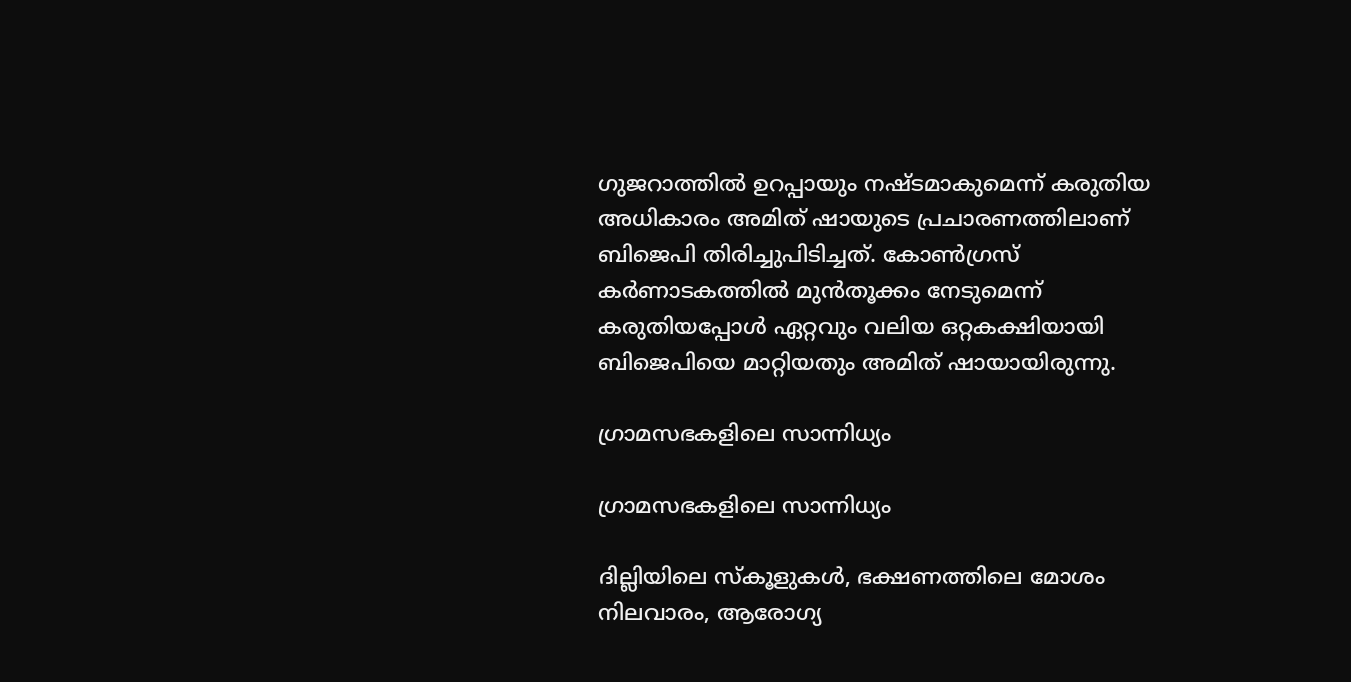ഗുജറാത്തില്‍ ഉറപ്പായും നഷ്ടമാകുമെന്ന് കരുതിയ അധികാരം അമിത് ഷായുടെ പ്രചാരണത്തിലാണ് ബിജെപി തിരിച്ചുപിടിച്ചത്. കോണ്‍ഗ്രസ് കര്‍ണാടകത്തില്‍ മുന്‍തൂക്കം നേടുമെന്ന് കരുതിയപ്പോള്‍ ഏറ്റവും വലിയ ഒറ്റകക്ഷിയായി ബിജെപിയെ മാറ്റിയതും അമിത് ഷായായിരുന്നു.

ഗ്രാമസഭകളിലെ സാന്നിധ്യം

ഗ്രാമസഭകളിലെ സാന്നിധ്യം

ദില്ലിയിലെ സ്‌കൂളുകള്‍, ഭക്ഷണത്തിലെ മോശം നിലവാരം, ആരോഗ്യ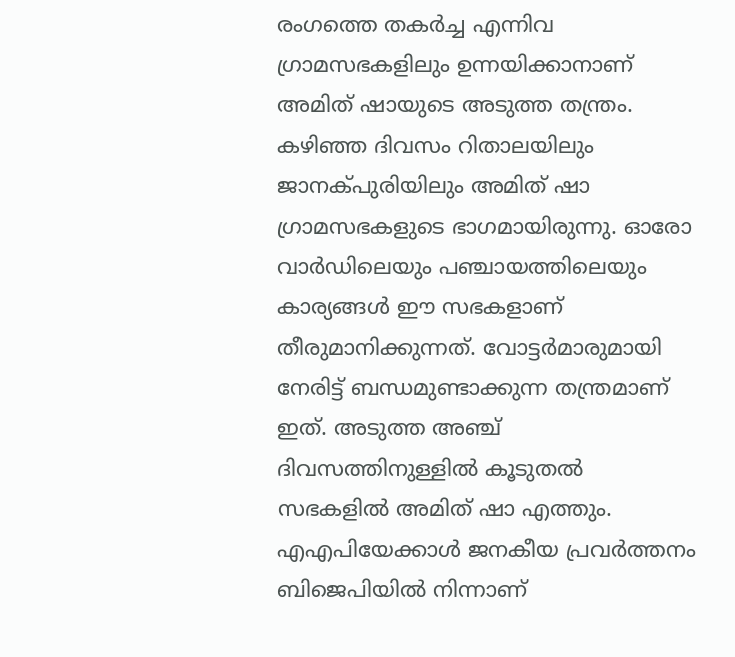രംഗത്തെ തകര്‍ച്ച എന്നിവ ഗ്രാമസഭകളിലും ഉന്നയിക്കാനാണ് അമിത് ഷായുടെ അടുത്ത തന്ത്രം. കഴിഞ്ഞ ദിവസം റിതാലയിലും ജാനക്പുരിയിലും അമിത് ഷാ ഗ്രാമസഭകളുടെ ഭാഗമായിരുന്നു. ഓരോ വാര്‍ഡിലെയും പഞ്ചായത്തിലെയും കാര്യങ്ങള്‍ ഈ സഭകളാണ് തീരുമാനിക്കുന്നത്. വോട്ടര്‍മാരുമായി നേരിട്ട് ബന്ധമുണ്ടാക്കുന്ന തന്ത്രമാണ് ഇത്. അടുത്ത അഞ്ച് ദിവസത്തിനുള്ളില്‍ കൂടുതല്‍ സഭകളില്‍ അമിത് ഷാ എത്തും. എഎപിയേക്കാള്‍ ജനകീയ പ്രവര്‍ത്തനം ബിജെപിയില്‍ നിന്നാണ്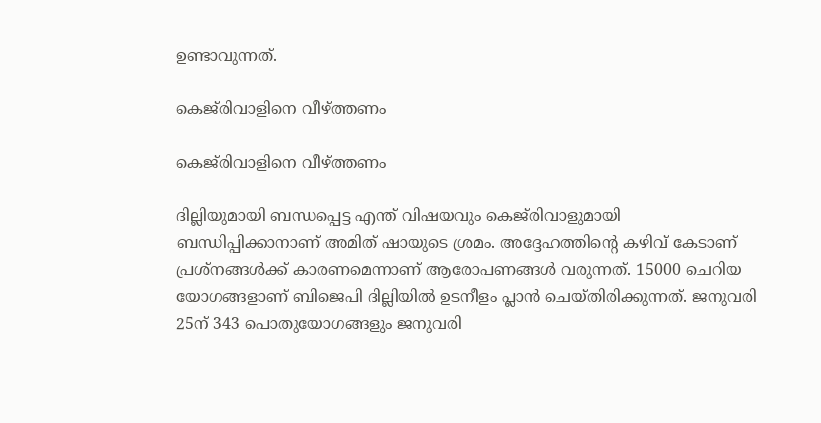ഉണ്ടാവുന്നത്.

കെജ്‌രിവാളിനെ വീഴ്ത്തണം

കെജ്‌രിവാളിനെ വീഴ്ത്തണം

ദില്ലിയുമായി ബന്ധപ്പെട്ട എന്ത് വിഷയവും കെജ്‌രിവാളുമായി ബന്ധിപ്പിക്കാനാണ് അമിത് ഷായുടെ ശ്രമം. അദ്ദേഹത്തിന്റെ കഴിവ് കേടാണ് പ്രശ്‌നങ്ങള്‍ക്ക് കാരണമെന്നാണ് ആരോപണങ്ങള്‍ വരുന്നത്. 15000 ചെറിയ യോഗങ്ങളാണ് ബിജെപി ദില്ലിയില്‍ ഉടനീളം പ്ലാന്‍ ചെയ്തിരിക്കുന്നത്. ജനുവരി 25ന് 343 പൊതുയോഗങ്ങളും ജനുവരി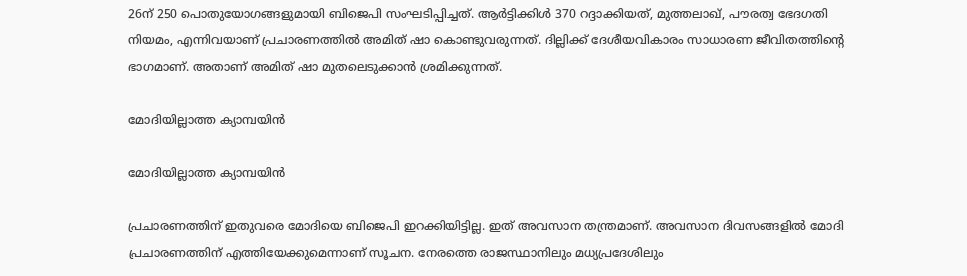26ന് 250 പൊതുയോഗങ്ങളുമായി ബിജെപി സംഘടിപ്പിച്ചത്. ആര്‍ട്ടിക്കിള്‍ 370 റദ്ദാക്കിയത്, മുത്തലാഖ്, പൗരത്വ ഭേദഗതി നിയമം, എന്നിവയാണ് പ്രചാരണത്തില്‍ അമിത് ഷാ കൊണ്ടുവരുന്നത്. ദില്ലിക്ക് ദേശീയവികാരം സാധാരണ ജീവിതത്തിന്റെ ഭാഗമാണ്. അതാണ് അമിത് ഷാ മുതലെടുക്കാന്‍ ശ്രമിക്കുന്നത്.

മോദിയില്ലാത്ത ക്യാമ്പയിന്‍

മോദിയില്ലാത്ത ക്യാമ്പയിന്‍

പ്രചാരണത്തിന് ഇതുവരെ മോദിയെ ബിജെപി ഇറക്കിയിട്ടില്ല. ഇത് അവസാന തന്ത്രമാണ്. അവസാന ദിവസങ്ങളില്‍ മോദി പ്രചാരണത്തിന് എത്തിയേക്കുമെന്നാണ് സൂചന. നേരത്തെ രാജസ്ഥാനിലും മധ്യപ്രദേശിലും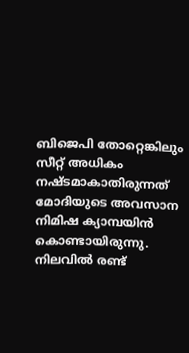ബിജെപി തോറ്റെങ്കിലും സീറ്റ് അധികം നഷ്ടമാകാതിരുന്നത് മോദിയുടെ അവസാന നിമിഷ ക്യാമ്പയിന്‍ കൊണ്ടായിരുന്നു. നിലവില്‍ രണ്ട്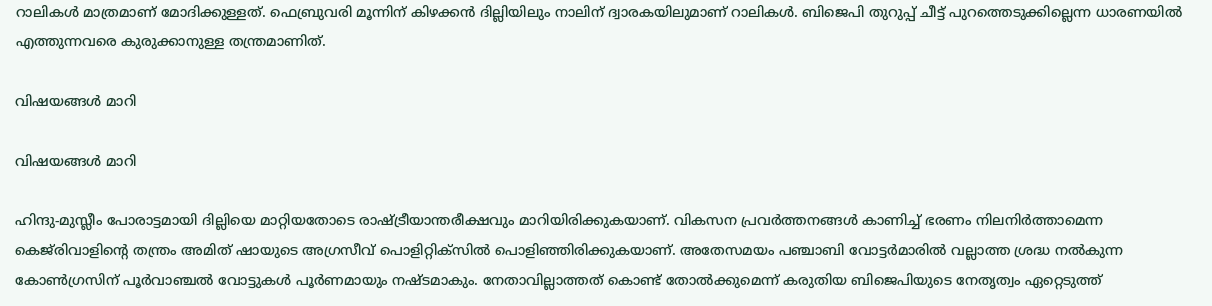റാലികള്‍ മാത്രമാണ് മോദിക്കുള്ളത്. ഫെബ്രുവരി മൂന്നിന് കിഴക്കന്‍ ദില്ലിയിലും നാലിന് ദ്വാരകയിലുമാണ് റാലികള്‍. ബിജെപി തുറുപ്പ് ചീട്ട് പുറത്തെടുക്കില്ലെന്ന ധാരണയില്‍ എത്തുന്നവരെ കുരുക്കാനുള്ള തന്ത്രമാണിത്.

വിഷയങ്ങള്‍ മാറി

വിഷയങ്ങള്‍ മാറി

ഹിന്ദു-മുസ്ലീം പോരാട്ടമായി ദില്ലിയെ മാറ്റിയതോടെ രാഷ്ട്രീയാന്തരീക്ഷവും മാറിയിരിക്കുകയാണ്. വികസന പ്രവര്‍ത്തനങ്ങള്‍ കാണിച്ച് ഭരണം നിലനിര്‍ത്താമെന്ന കെജ്‌രിവാളിന്റെ തന്ത്രം അമിത് ഷായുടെ അഗ്രസീവ് പൊളിറ്റിക്‌സില്‍ പൊളിഞ്ഞിരിക്കുകയാണ്. അതേസമയം പഞ്ചാബി വോട്ടര്‍മാരില്‍ വല്ലാത്ത ശ്രദ്ധ നല്‍കുന്ന കോണ്‍ഗ്രസിന് പൂര്‍വാഞ്ചല്‍ വോട്ടുകള്‍ പൂര്‍ണമായും നഷ്ടമാകും. നേതാവില്ലാത്തത് കൊണ്ട് തോല്‍ക്കുമെന്ന് കരുതിയ ബിജെപിയുടെ നേതൃത്വം ഏറ്റെടുത്ത്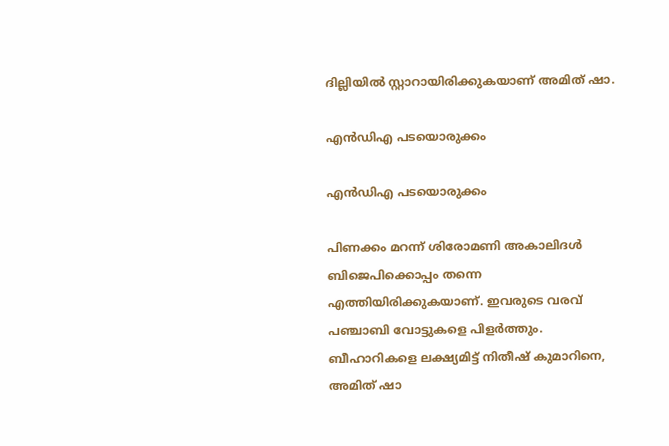ദില്ലിയില്‍ സ്റ്റാറായിരിക്കുകയാണ് അമിത് ഷാ.

എന്‍ഡിഎ പടയൊരുക്കം

എന്‍ഡിഎ പടയൊരുക്കം

പിണക്കം മറന്ന് ശിരോമണി അകാലിദള്‍ ബിജെപിക്കൊപ്പം തന്നെ എത്തിയിരിക്കുകയാണ്. ഇവരുടെ വരവ് പഞ്ചാബി വോട്ടുകളെ പിളര്‍ത്തും. ബീഹാറികളെ ലക്ഷ്യമിട്ട് നിതീഷ് കുമാറിനെ, അമിത് ഷാ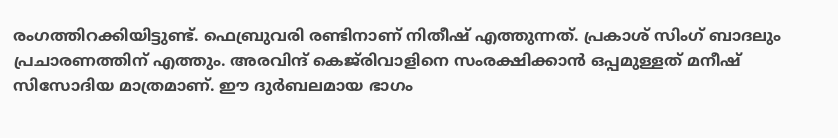രംഗത്തിറക്കിയിട്ടുണ്ട്. ഫെബ്രുവരി രണ്ടിനാണ് നിതീഷ് എത്തുന്നത്. പ്രകാശ് സിംഗ് ബാദലും പ്രചാരണത്തിന് എത്തും. അരവിന്ദ് കെജ്‌രിവാളിനെ സംരക്ഷിക്കാന്‍ ഒപ്പമുള്ളത് മനീഷ് സിസോദിയ മാത്രമാണ്. ഈ ദുര്‍ബലമായ ഭാഗം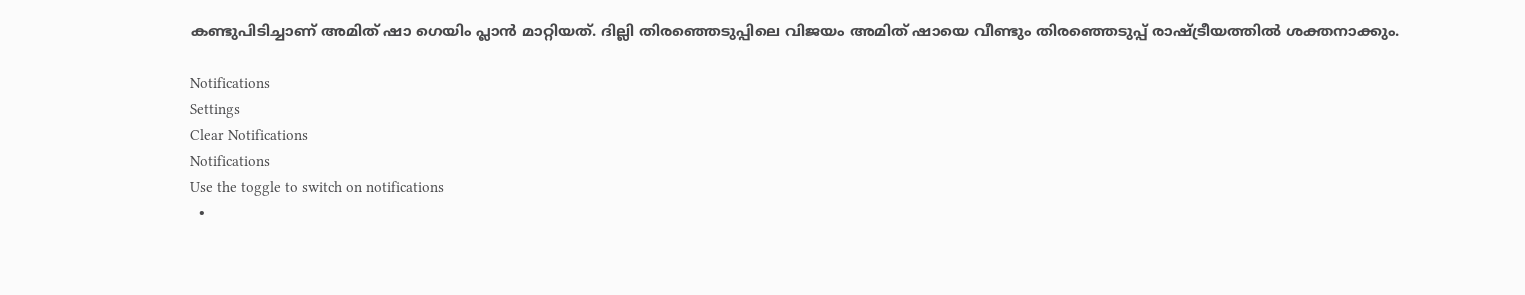കണ്ടുപിടിച്ചാണ് അമിത് ഷാ ഗെയിം പ്ലാന്‍ മാറ്റിയത്. ദില്ലി തിരഞ്ഞെടുപ്പിലെ വിജയം അമിത് ഷായെ വീണ്ടും തിരഞ്ഞെടുപ്പ് രാഷ്ട്രീയത്തില്‍ ശക്തനാക്കും.

Notifications
Settings
Clear Notifications
Notifications
Use the toggle to switch on notifications
  •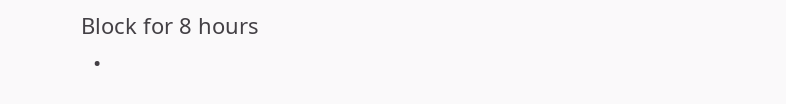Block for 8 hours
  •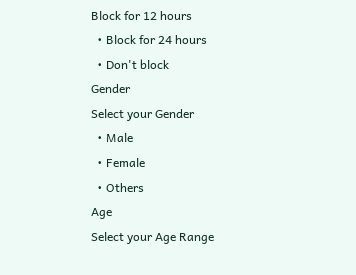Block for 12 hours
  • Block for 24 hours
  • Don't block
Gender
Select your Gender
  • Male
  • Female
  • Others
Age
Select your Age Range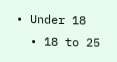• Under 18
  • 18 to 25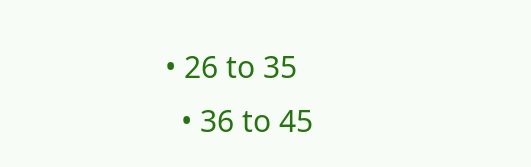• 26 to 35
  • 36 to 45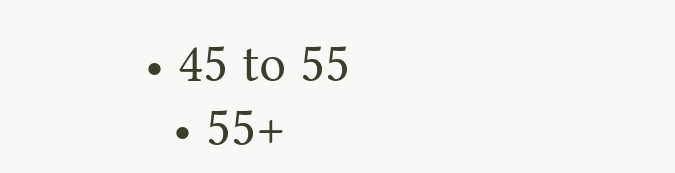• 45 to 55
  • 55+